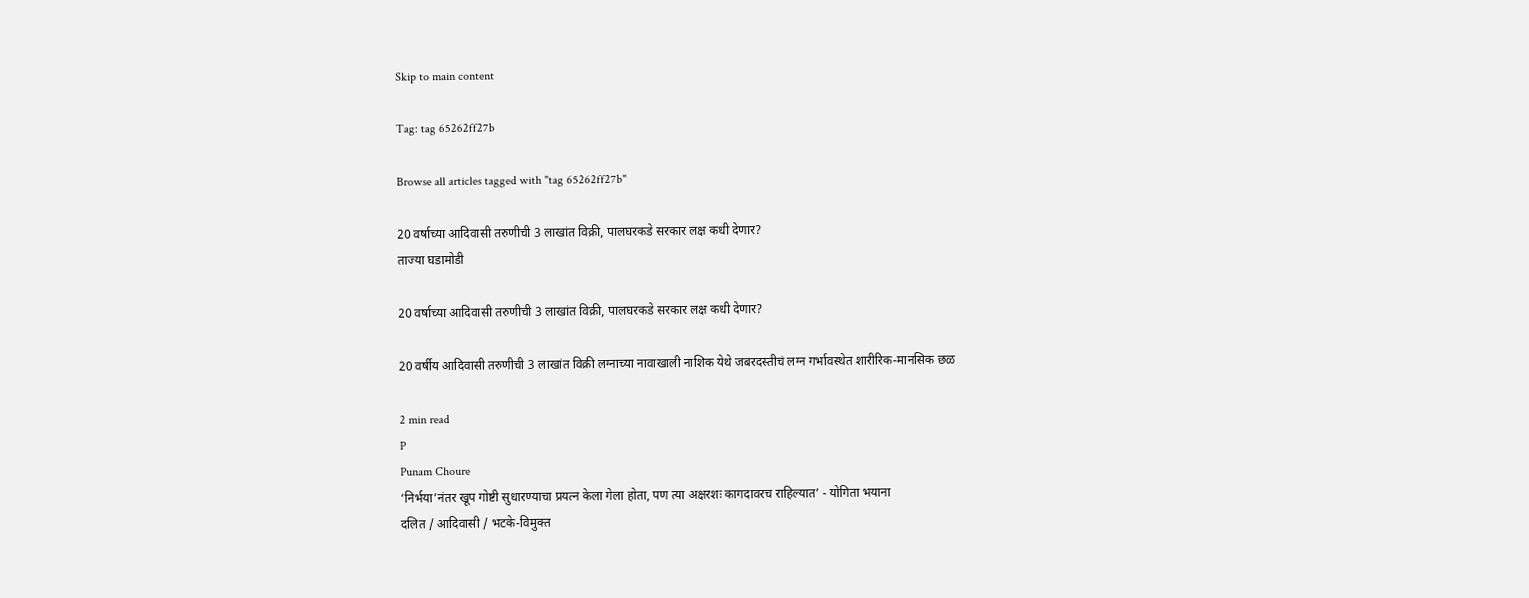Skip to main content

Tag: tag 65262ff27b

Browse all articles tagged with "tag 65262ff27b"

20 वर्षाच्या आदिवासी तरुणीची 3 लाखांत विक्री, पालघरकडे सरकार लक्ष कधी देणार?
ताज्या घडामोडी

20 वर्षाच्या आदिवासी तरुणीची 3 लाखांत विक्री, पालघरकडे सरकार लक्ष कधी देणार?

20 वर्षीय आदिवासी तरुणीची 3 लाखांत विक्री लग्नाच्या नावाखाली नाशिक येथे जबरदस्तीचं लग्न गर्भावस्थेत शारीरिक-मानसिक छळ

2 min read
P
Punam Choure
‘निर्भया’नंतर खूप गोष्टी सुधारण्याचा प्रयत्न केला गेला होता, पण त्या अक्षरशः कागदावरच राहिल्यात’ - योगिता भयाना
दलित / आदिवासी / भटके-विमुक्त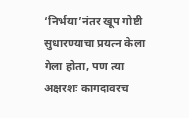‘निर्भया’नंतर खूप गोष्टी सुधारण्याचा प्रयत्न केला गेला होता, पण त्या अक्षरशः कागदावरच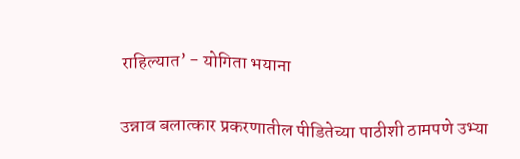राहिल्यात’ - योगिता भयाना

उन्नाव बलात्कार प्रकरणातील पीडितेच्या पाठीशी ठामपणे उभ्या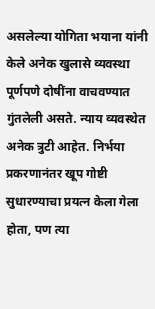असलेल्या योगिता भयाना यांनी केले अनेक खुलासे व्यवस्था पूर्णपणे दोषींना वाचवण्यात गुंतलेली असते. न्याय व्यवस्थेत अनेक त्रुटी आहेत. निर्भया प्रकरणानंतर खूप गोष्टी सुधारण्याचा प्रयत्न केला गेला होता, पण त्या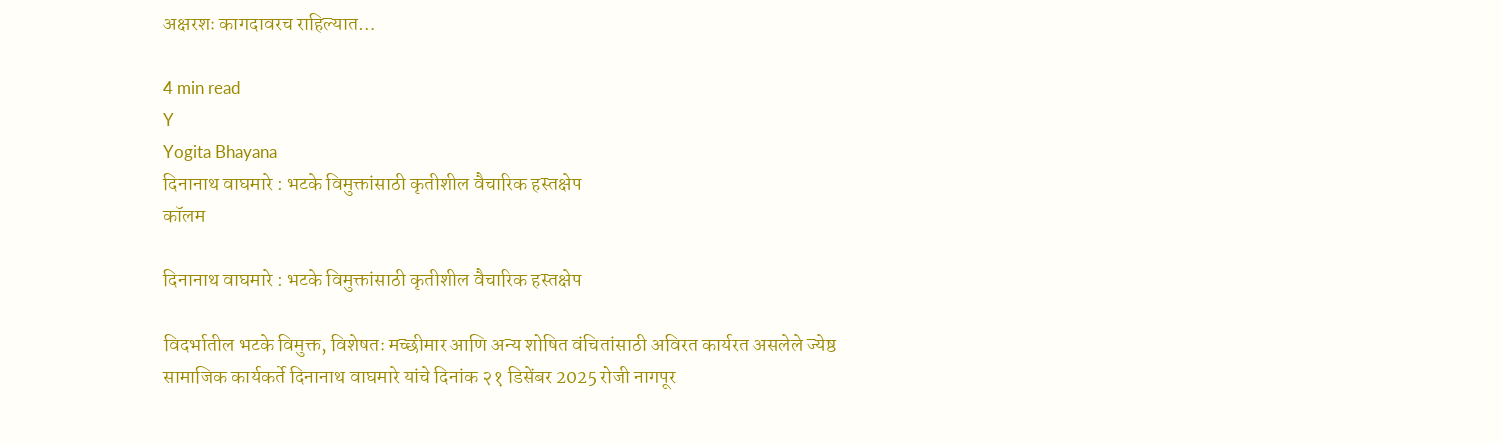अक्षरशः कागदावरच राहिल्यात…

4 min read
Y
Yogita Bhayana
दिनानाथ वाघमारे : भटके विमुक्तांसाठी कृतीशील वैचारिक हस्तक्षेप
कॉलम

दिनानाथ वाघमारे : भटके विमुक्तांसाठी कृतीशील वैचारिक हस्तक्षेप

विदर्भातील भटके विमुक्त, विशेषतः मच्छीमार आणि अन्य शोषित वंचितांसाठी अविरत कार्यरत असलेले ज्येष्ठ सामाजिक कार्यकर्ते दिनानाथ वाघमारे यांचे दिनांक २१ डिसेंबर 2025 रोजी नागपूर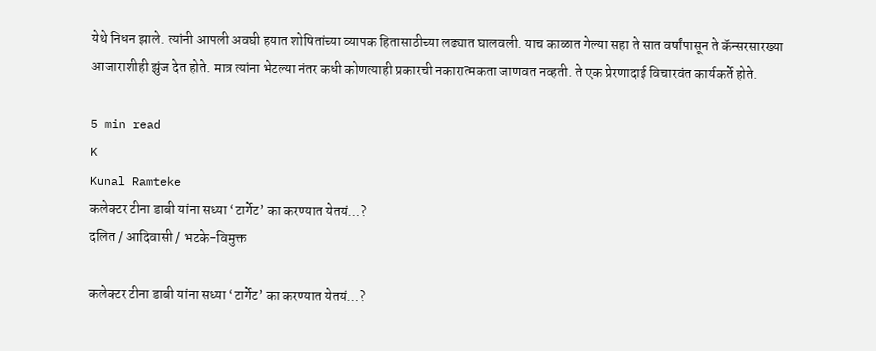येथे निधन झाले. त्यांनी आपली अवघी हयात शोषितांच्या व्यापक हितासाठीच्या लढ्यात घालवली. याच काळात गेल्या सहा ते सात वर्षांपासून ते कॅन्सरसारख्या आजाराशीही झुंज देत होते. मात्र त्यांना भेटल्या नंतर कधी कोणत्याही प्रकारची नकारात्मकता जाणवत नव्हती. ते एक प्रेरणादाई विचारवंत कार्यकर्ते होते.

5 min read
K
Kunal Ramteke
कलेक्टर टीना डाबी यांना सध्या ‘टार्गेट’ का करण्यात येतयं…?
दलित / आदिवासी / भटके-विमुक्त

कलेक्टर टीना डाबी यांना सध्या ‘टार्गेट’ का करण्यात येतयं…?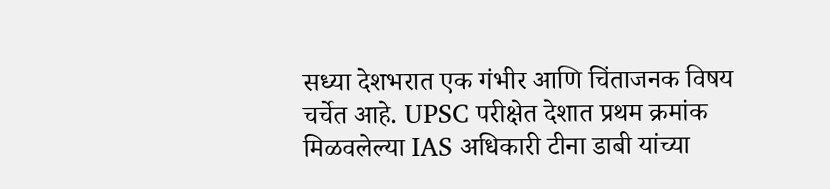सध्या देशभरात एक गंभीर आणि चिंताजनक विषय चर्चेत आहे. UPSC परीक्षेत देशात प्रथम क्रमांक मिळवलेल्या IAS अधिकारी टीना डाबी यांच्या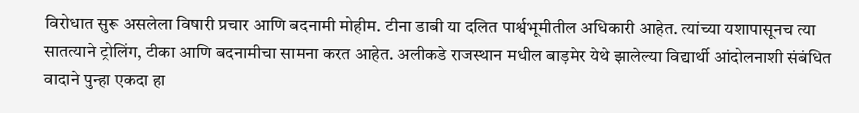विरोधात सुरू असलेला विषारी प्रचार आणि बदनामी मोहीम. टीना डाबी या दलित पार्श्वभूमीतील अधिकारी आहेत. त्यांच्या यशापासूनच त्या सातत्याने ट्रोलिंग, टीका आणि बदनामीचा सामना करत आहेत. अलीकडे राजस्थान मधील बाड़मेर येथे झालेल्या विद्यार्थी आंदोलनाशी संबंधित वादाने पुन्हा एकदा हा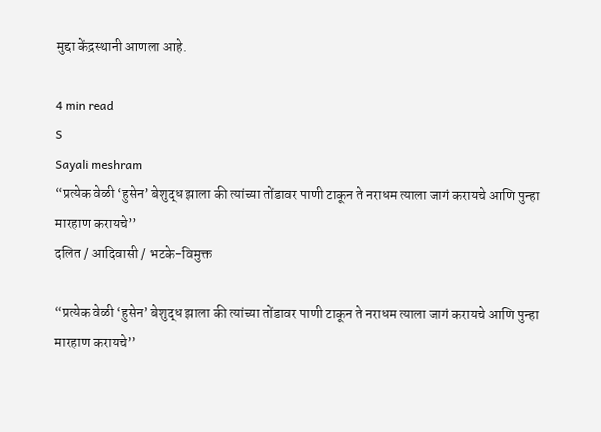मुद्दा केंद्रस्थानी आणला आहे.

4 min read
S
Sayali meshram
“प्रत्येक वेळी ‘हुसेन’ बेशुद्ध झाला की त्यांच्या तोंडावर पाणी टाकून ते नराधम त्याला जागं करायचे आणि पुन्हा मारहाण करायचे’’
दलित / आदिवासी / भटके-विमुक्त

“प्रत्येक वेळी ‘हुसेन’ बेशुद्ध झाला की त्यांच्या तोंडावर पाणी टाकून ते नराधम त्याला जागं करायचे आणि पुन्हा मारहाण करायचे’’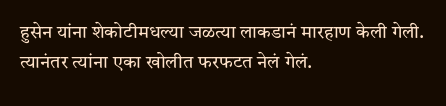हुसेन यांना शेकोटीमधल्या जळत्या लाकडानं मारहाण केली गेली. त्यानंतर त्यांना एका खोलीत फरफटत नेलं गेलं.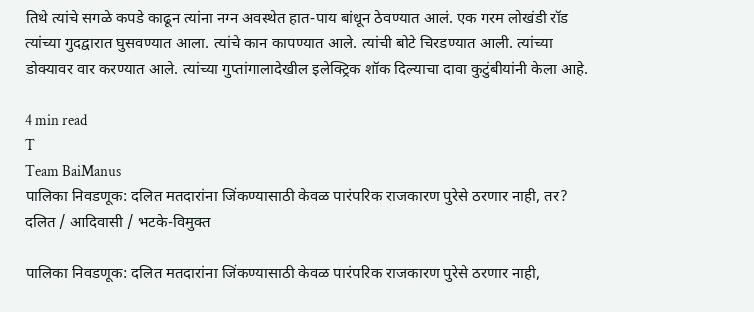तिथे त्यांचे सगळे कपडे काढून त्यांना नग्न अवस्थेत हात-पाय बांधून ठेवण्यात आलं. एक गरम लोखंडी रॉड त्यांच्या गुदद्वारात घुसवण्यात आला. त्यांचे कान कापण्यात आले. त्यांची बोटे चिरडण्यात आली. त्यांच्या डोक्यावर वार करण्यात आले. त्यांच्या गुप्तांगालादेखील इलेक्ट्रिक शॉक दिल्याचा दावा कुटुंबीयांनी केला आहे.

4 min read
T
Team BaiManus
पालिका निवडणूक: दलित मतदारांना जिंकण्यासाठी केवळ पारंपरिक राजकारण पुरेसे ठरणार नाही, तर?
दलित / आदिवासी / भटके-विमुक्त

पालिका निवडणूक: दलित मतदारांना जिंकण्यासाठी केवळ पारंपरिक राजकारण पुरेसे ठरणार नाही,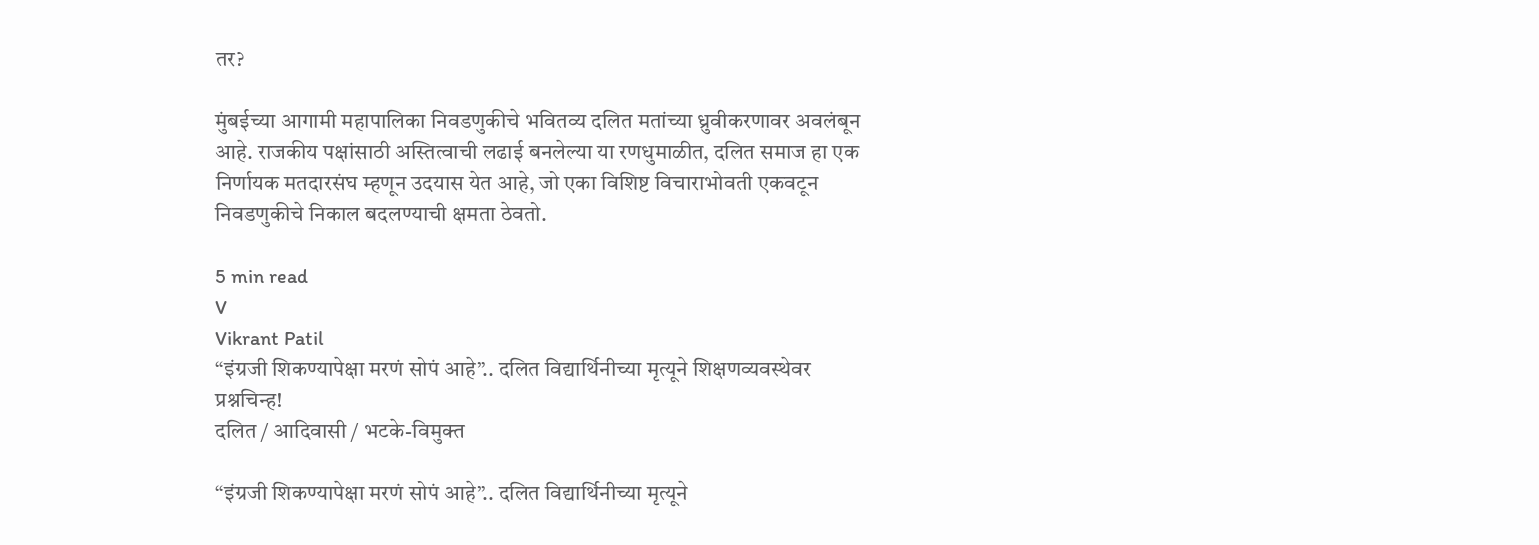तर?

मुंबईच्या आगामी महापालिका निवडणुकीचे भवितव्य दलित मतांच्या ध्रुवीकरणावर अवलंबून आहे. राजकीय पक्षांसाठी अस्तित्वाची लढाई बनलेल्या या रणधुमाळीत, दलित समाज हा एक निर्णायक मतदारसंघ म्हणून उदयास येत आहे, जो एका विशिष्ट विचाराभोवती एकवटून निवडणुकीचे निकाल बदलण्याची क्षमता ठेवतो.

5 min read
V
Vikrant Patil
“इंग्रजी शिकण्यापेक्षा मरणं सोपं आहे”.. दलित विद्यार्थिनीच्या मृत्यूने शिक्षणव्यवस्थेवर प्रश्नचिन्ह!
दलित / आदिवासी / भटके-विमुक्त

“इंग्रजी शिकण्यापेक्षा मरणं सोपं आहे”.. दलित विद्यार्थिनीच्या मृत्यूने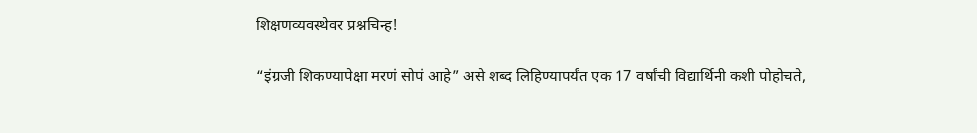शिक्षणव्यवस्थेवर प्रश्नचिन्ह!

“इंग्रजी शिकण्यापेक्षा मरणं सोपं आहे” असे शब्द लिहिण्यापर्यंत एक 17 वर्षांची विद्यार्थिनी कशी पोहोचते,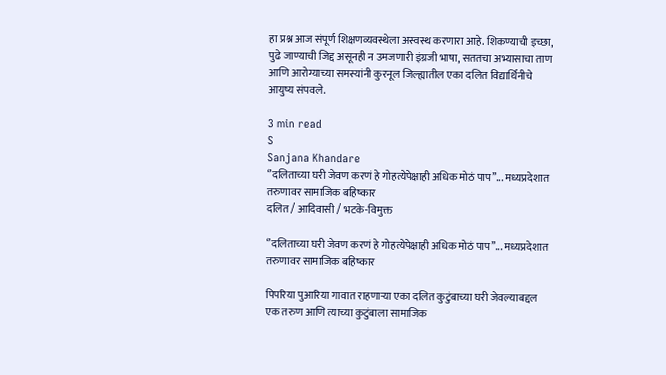हा प्रश्न आज संपूर्ण शिक्षणव्यवस्थेला अस्वस्थ करणारा आहे. शिकण्याची इच्छा, पुढे जाण्याची जिद्द असूनही न उमजणारी इंग्रजी भाषा, सततचा अभ्यासाचा ताण आणि आरोग्याच्या समस्यांनी कुरनूल जिल्ह्यातील एका दलित विद्यार्थिनीचे आयुष्य संपवले.

3 min read
S
Sanjana Khandare
‘’दलिताच्या घरी जेवण करणं हे गोहत्येपेक्षाही अधिक मोठं पाप’’... मध्यप्रदेशात तरुणावर सामाजिक बहिष्कार
दलित / आदिवासी / भटके-विमुक्त

‘’दलिताच्या घरी जेवण करणं हे गोहत्येपेक्षाही अधिक मोठं पाप’’... मध्यप्रदेशात तरुणावर सामाजिक बहिष्कार

पिपरिया पुआरिया गावात राहणाऱ्या एका दलित कुटुंबाच्या घरी जेवल्याबद्दल एक तरुण आणि त्याच्या कुटुंबाला सामाजिक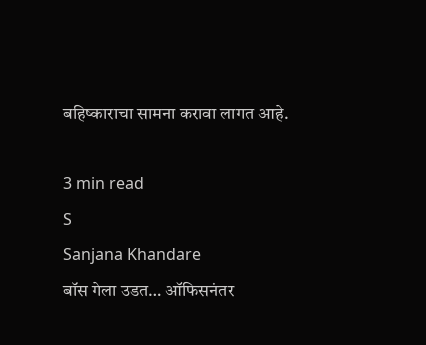बहिष्काराचा सामना करावा लागत आहे.

3 min read
S
Sanjana Khandare
बॉस गेला उडत… ऑफिसनंतर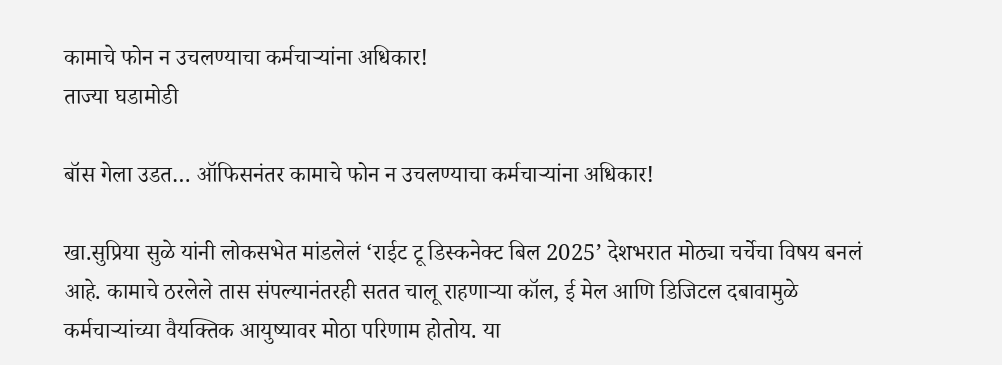कामाचे फोन न उचलण्याचा कर्मचाऱ्यांना अधिकार!
ताज्या घडामोडी

बॉस गेला उडत… ऑफिसनंतर कामाचे फोन न उचलण्याचा कर्मचाऱ्यांना अधिकार!

खा.सुप्रिया सुळे यांनी लोकसभेत मांडलेलं ‘राईट टू डिस्कनेक्ट बिल 2025’ देशभरात मोठ्या चर्चेचा विषय बनलं आहे. कामाचे ठरलेले तास संपल्यानंतरही सतत चालू राहणाऱ्या कॉल, ई मेल आणि डिजिटल दबावामुळे कर्मचार्‍यांच्या वैयक्तिक आयुष्यावर मोठा परिणाम होतोय. या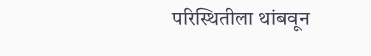परिस्थितीला थांबवून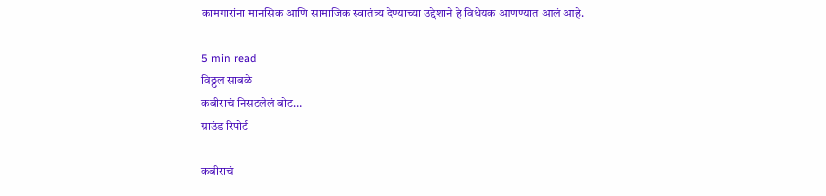कामगारांना मानसिक आणि सामाजिक स्वातंत्र्य देण्याच्या उद्देशाने हे विधेयक आणण्यात आलं आहे.

5 min read
विठ्ठल साबळे
कबीराचं निसटलेलं बोट…
ग्राउंड रिपोर्ट

कबीराचं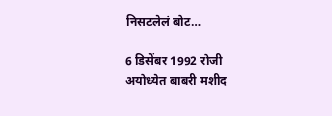निसटलेलं बोट…

6 डिसेंबर 1992 रोजी अयोध्येत बाबरी मशीद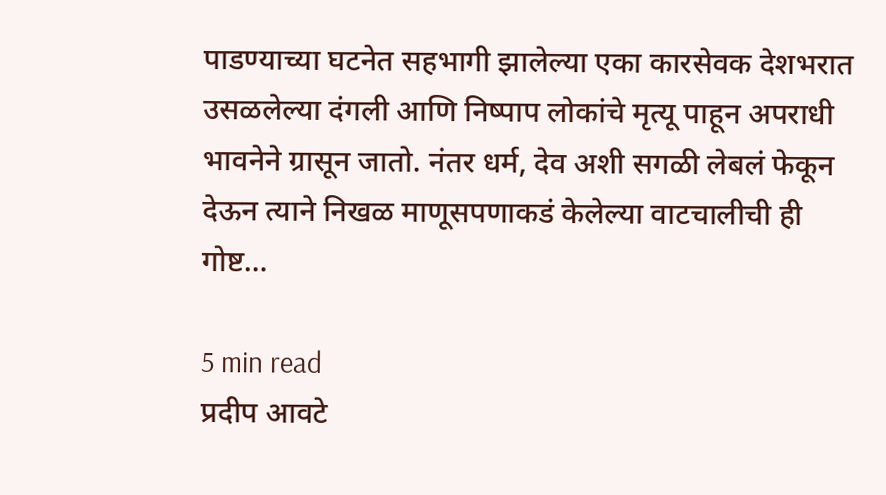पाडण्याच्या घटनेत सहभागी झालेल्या एका कारसेवक देशभरात उसळलेल्या दंगली आणि निष्पाप लोकांचे मृत्यू पाहून अपराधी भावनेने ग्रासून जातो. नंतर धर्म, देव अशी सगळी लेबलं फेकून देऊन त्याने निखळ माणूसपणाकडं केलेल्या वाटचालीची ही गोष्ट…

5 min read
प्रदीप आवटे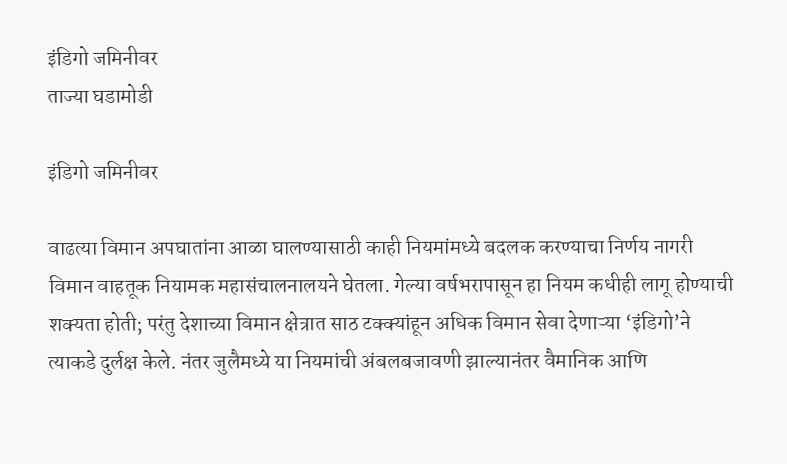इंडिगो जमिनीवर
ताज्या घडामोडी

इंडिगो जमिनीवर

वाढत्या विमान अपघातांना आळा घालण्यासाठी काही नियमांमध्ये बदलक करण्याचा निर्णय नागरी विमान वाहतूक नियामक महासंचालनालयने घेतला. गेल्या वर्षभरापासून हा नियम कधीही लागू होण्याची शक्यता होती; परंतु देशाच्या विमान क्षेत्रात साठ टक्क्यांहून अधिक विमान सेवा देणाऱ्या ‘इंडिगो’ने त्याकडे दुर्लक्ष केले. नंतर जुलैमध्ये या नियमांची अंबलबजावणी झाल्यानंतर वैमानिक आणि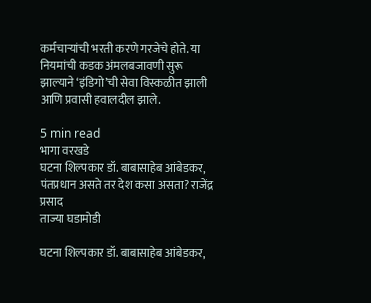कर्मचाऱ्यांची भरती करणे गरजेचे होते. या नियमांची कडक अंमलबजावणी सुरू झाल्याने ‘इंडिगो’ची सेवा विस्कळीत झाली आणि प्रवासी हवालदील झाले.

5 min read
भागा वरखडे
घटना शिल्पकार डॉ. बाबासाहेब आंबेडकर, पंतप्रधान असते तर देश कसा असता? राजेंद्र प्रसाद
ताज्या घडामोडी

घटना शिल्पकार डॉ. बाबासाहेब आंबेडकर,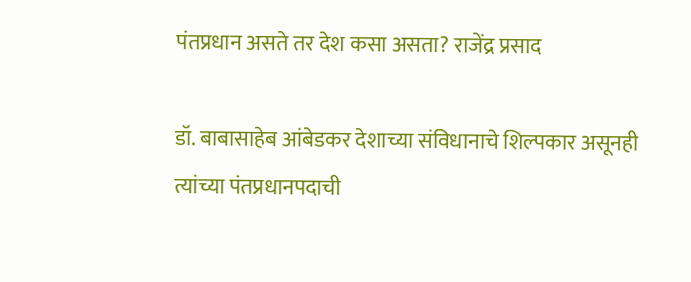पंतप्रधान असते तर देश कसा असता? राजेंद्र प्रसाद

डॉ. बाबासाहेब आंबेडकर देशाच्या संविधानाचे शिल्पकार असूनही त्यांच्या पंतप्रधानपदाची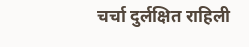चर्चा दुर्लक्षित राहिली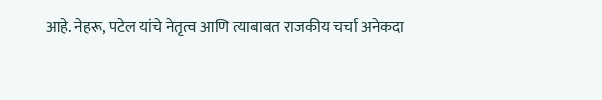आहे. नेहरू, पटेल यांचे नेतृत्व आणि त्याबाबत राजकीय चर्चा अनेकदा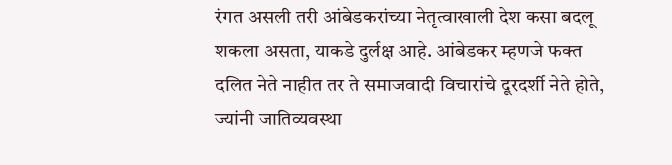रंगत असली तरी आंबेडकरांच्या नेतृत्वाखाली देश कसा बदलू शकला असता, याकडे दुर्लक्ष आहे. आंबेडकर म्हणजे फक्त दलित नेते नाहीत तर ते समाजवादी विचारांचे दूरदर्शी नेते होते, ज्यांनी जातिव्यवस्था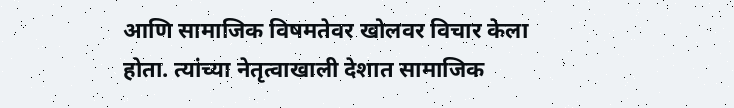आणि सामाजिक विषमतेवर खोलवर विचार केला होता. त्यांच्या नेतृत्वाखाली देशात सामाजिक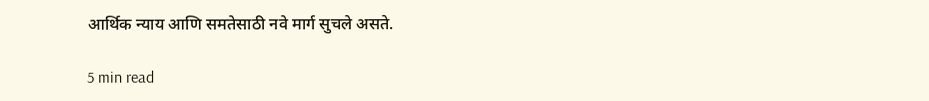आर्थिक न्याय आणि समतेसाठी नवे मार्ग सुचले असते.

5 min read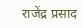राजेंद्र प्रसाद